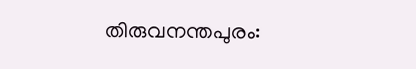തിരുവനന്തപുരം: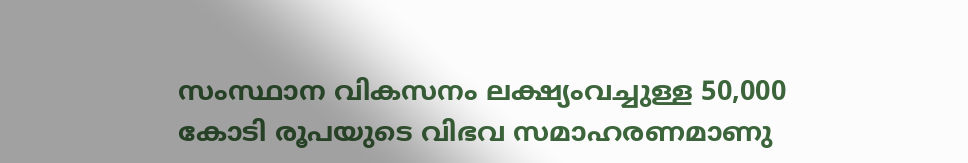സംസ്ഥാന വികസനം ലക്ഷ്യംവച്ചുള്ള 50,000 കോടി രൂപയുടെ വിഭവ സമാഹരണമാണു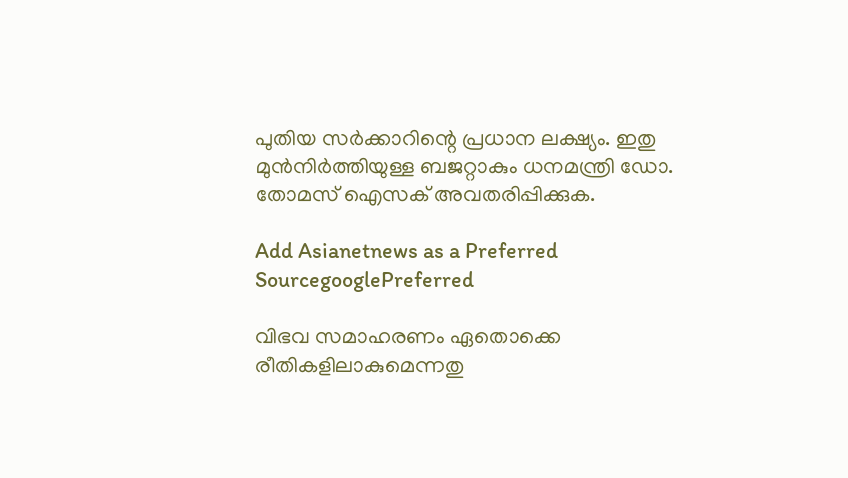പുതിയ സര്‍ക്കാറിന്റെ പ്രധാന ലക്ഷ്യം. ഇതു മുന്‍നിര്‍ത്തിയുള്ള ബജറ്റാകും ധനമന്ത്രി ഡോ. തോമസ് ഐസക് അവതരിപ്പിക്കുക.

Add Asianetnews as a Preferred SourcegooglePreferred

വിഭവ സമാഹരണം ഏതൊക്കെ രീതികളിലാകുമെന്നതു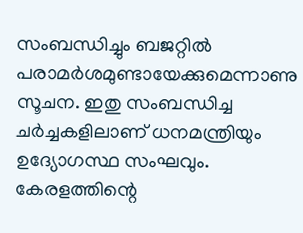സംബന്ധിച്ചും ബജറ്റില്‍ പരാമര്‍ശമുണ്ടായേക്കുമെന്നാണു സൂചന. ഇതു സംബന്ധിച്ച ചര്‍ച്ചകളിലാണ് ധനമന്ത്രിയും ഉദ്യോഗസ്ഥ സംഘവും. കേരളത്തിന്റെ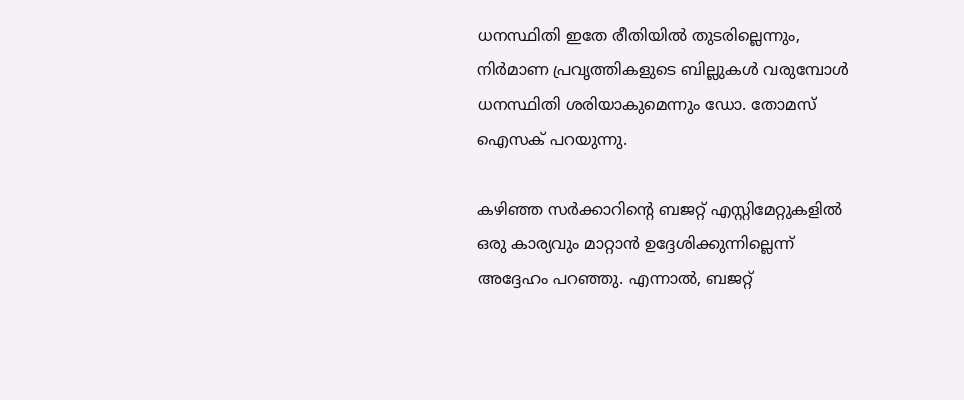ധനസ്ഥിതി ഇതേ രീതിയില്‍ തുടരില്ലെന്നും, നിര്‍മാണ പ്രവ‍ൃത്തികളുടെ ബില്ലുകള്‍ വരുമ്പോള്‍ ധനസ്ഥിതി ശരിയാകുമെന്നും ഡോ. തോമസ് ഐസക് പറയുന്നു.

കഴിഞ്ഞ സര്‍ക്കാറിന്റെ ബജറ്റ് എസ്റ്റിമേറ്റുകളില്‍ ഒരു കാര്യവും മാറ്റാന്‍ ഉദ്ദേശിക്കുന്നില്ലെന്ന് അദ്ദേഹം പറഞ്ഞു. എന്നാല്‍, ബജറ്റ്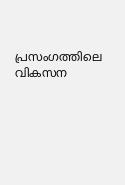പ്രസംഗത്തിലെ വികസന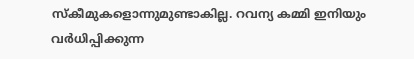സ്കീമുകളൊന്നുമുണ്ടാകില്ല. റവന്യ കമ്മി ഇനിയും വര്‍ധിപ്പിക്കുന്ന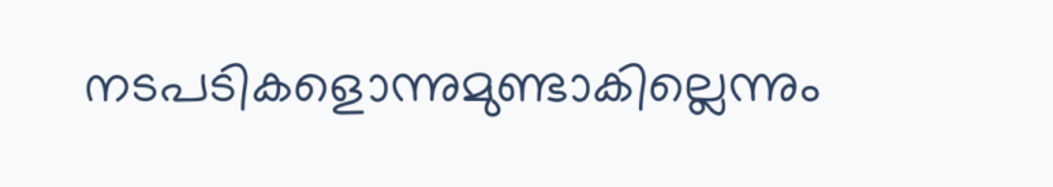നടപടികളൊന്നുമുണ്ടാകില്ലെന്നും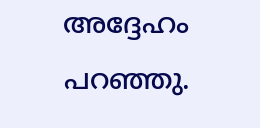അദ്ദേഹം പറഞ്ഞു.